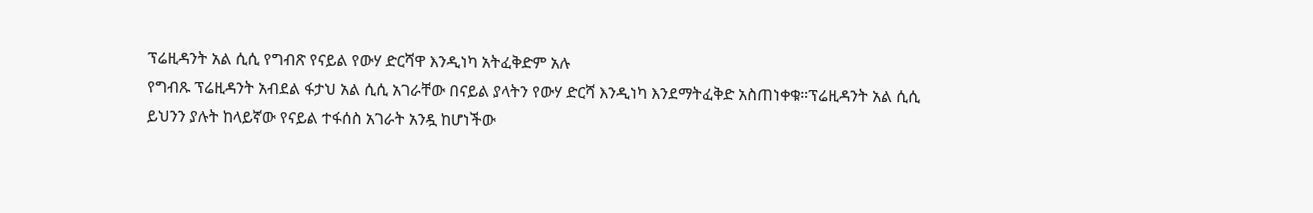ፕሬዚዳንት አል ሲሲ የግብጽ የናይል የውሃ ድርሻዋ እንዲነካ አትፈቅድም አሉ
የግብጹ ፕሬዚዳንት አብደል ፋታህ አል ሲሲ አገራቸው በናይል ያላትን የውሃ ድርሻ እንዲነካ እንደማትፈቅድ አስጠነቀቁ።ፕሬዚዳንት አል ሲሲ ይህንን ያሉት ከላይኛው የናይል ተፋሰስ አገራት አንዷ ከሆነችው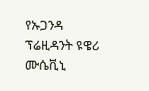የኡጋንዳ ፕሬዚዳንት ዩዌሪ ሙሴቪኒ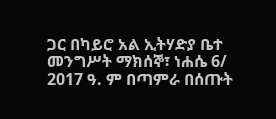ጋር በካይሮ አል ኢትሃድያ ቤተ መንግሥት ማክሰኞ፣ ነሐሴ 6/ 2017 ዓ. ም በጣምራ በሰጡት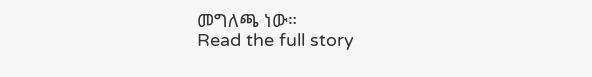መግለጫ ነው።
Read the full story